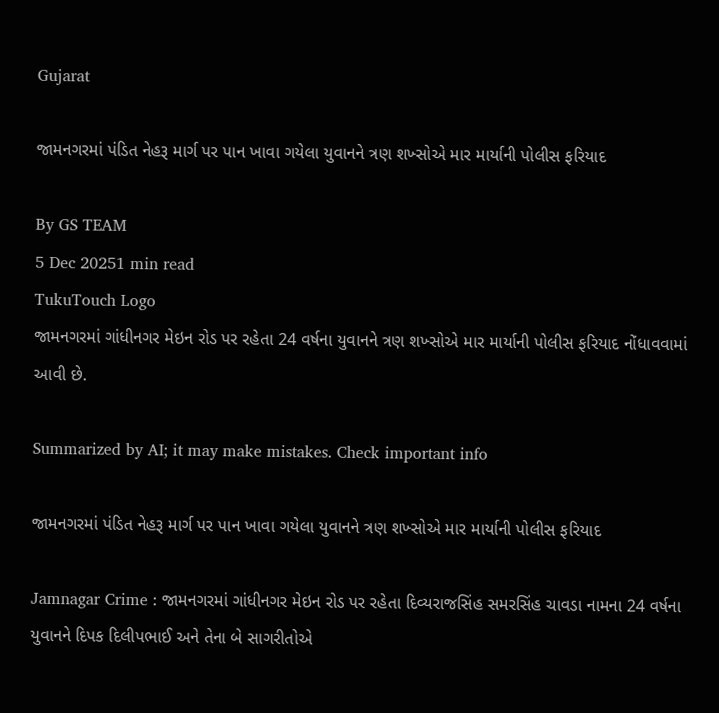Gujarat

જામનગરમાં પંડિત નેહરૂ માર્ગ પર પાન ખાવા ગયેલા યુવાનને ત્રણ શખ્સોએ માર માર્યાની પોલીસ ફરિયાદ

By GS TEAM
5 Dec 20251 min read
TukuTouch Logo
જામનગરમાં ગાંધીનગર મેઇન રોડ પર રહેતા 24 વર્ષના યુવાનને ત્રણ શખ્સોએ માર માર્યાની પોલીસ ફરિયાદ નોંધાવવામાં આવી છે.

Summarized by AI; it may make mistakes. Check important info

જામનગરમાં પંડિત નેહરૂ માર્ગ પર પાન ખાવા ગયેલા યુવાનને ત્રણ શખ્સોએ માર માર્યાની પોલીસ ફરિયાદ

Jamnagar Crime : જામનગરમાં ગાંધીનગર મેઇન રોડ પર રહેતા દિવ્યરાજસિંહ સમરસિંહ ચાવડા નામના 24 વર્ષના યુવાનને દિપક દિલીપભાઈ અને તેના બે સાગરીતોએ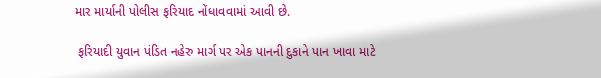માર માર્યાની પોલીસ ફરિયાદ નોંધાવવામાં આવી છે.

 ફરિયાદી યુવાન પંડિત નહેરુ માર્ગ પર એક પાનની દુકાને પાન ખાવા માટે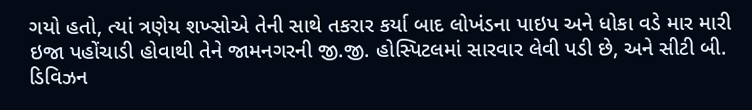ગયો હતો, ત્યાં ત્રણેય શખ્સોએ તેની સાથે તકરાર કર્યા બાદ લોખંડના પાઇપ અને ધોકા વડે માર મારી ઇજા પહોંચાડી હોવાથી તેને જામનગરની જી.જી. હોસ્પિટલમાં સારવાર લેવી પડી છે, અને સીટી બી. ડિવિઝન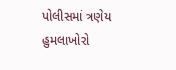પોલીસમાં ત્રણેય હુમલાખોરો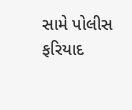સામે પોલીસ ફરિયાદ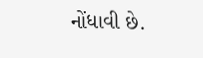નોંધાવી છે.